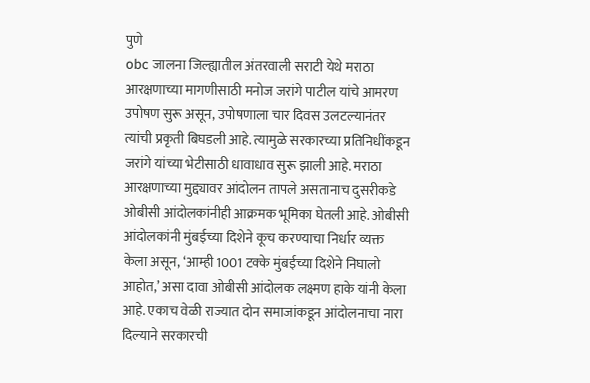पुणे
obc जालना जिल्ह्यातील अंतरवाली सराटी येथे मराठा आरक्षणाच्या मागणीसाठी मनोज जरांगे पाटील यांचे आमरण उपोषण सुरू असून, उपोषणाला चार दिवस उलटल्यानंतर त्यांची प्रकृती बिघडली आहे. त्यामुळे सरकारच्या प्रतिनिधींकडून जरांगे यांच्या भेटीसाठी धावाधाव सुरू झाली आहे. मराठा आरक्षणाच्या मुद्द्यावर आंदोलन तापले असतानाच दुसरीकडे ओबीसी आंदोलकांनीही आक्रमक भूमिका घेतली आहे. ओबीसी आंदोलकांनी मुंबईच्या दिशेने कूच करण्याचा निर्धार व्यक्त केला असून, ‘आम्ही 1001 टक्के मुंबईच्या दिशेने निघालो आहोत,’ असा दावा ओबीसी आंदोलक लक्ष्मण हाके यांनी केला आहे. एकाच वेळी राज्यात दोन समाजांकडून आंदोलनाचा नारा दिल्याने सरकारची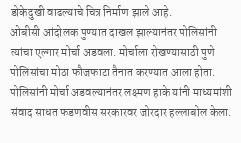डोकेदुखी वाढल्याचे चित्र निर्माण झाले आहे.
ओबीसी आंदोलक पुण्यात दाखल झाल्यानंतर पोलिसांनी त्यांचा एल्गार मोर्चा अडवला. मोर्चाला रोखण्यासाठी पुणे पोलिसांचा मोठा फौजफाटा तैनात करण्यात आला होता. पोलिसांनी मोर्चा अडवल्यानंतर लक्ष्मण हाके यांनी माध्यमांशी संवाद साधत फडणवीस सरकारवर जोरदार हल्लाबोल केला.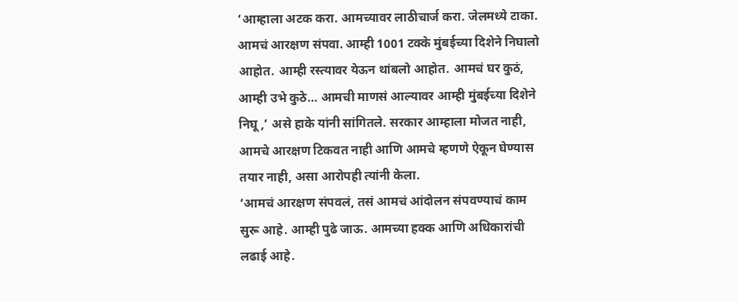‘आम्हाला अटक करा. आमच्यावर लाठीचार्ज करा. जेलमध्ये टाका. आमचं आरक्षण संपवा. आम्ही 1001 टक्के मुंबईच्या दिशेने निघालो आहोत. आम्ही रस्त्यावर येऊन थांबलो आहोत. आमचं घर कुठं, आम्ही उभे कुठे… आमची माणसं आल्यावर आम्ही मुंबईच्या दिशेने निघू,’ असे हाके यांनी सांगितले. सरकार आम्हाला मोजत नाही, आमचे आरक्षण टिकवत नाही आणि आमचे म्हणणे ऐकून घेण्यास तयार नाही, असा आरोपही त्यांनी केला.
‘आमचं आरक्षण संपवलं, तसं आमचं आंदोलन संपवण्याचं काम सुरू आहे. आम्ही पुढे जाऊ. आमच्या हक्क आणि अधिकारांची लढाई आहे.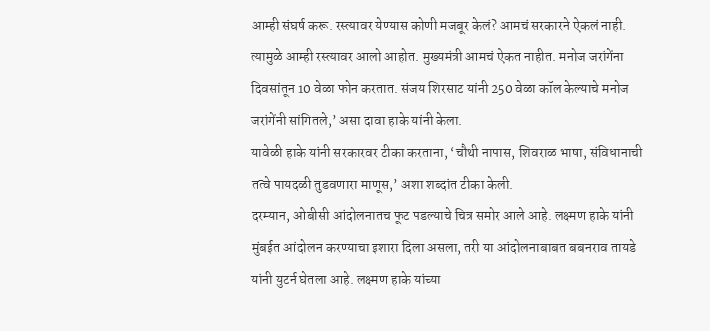आम्ही संघर्ष करू. रस्त्यावर येण्यास कोणी मजबूर केलं? आमचं सरकारने ऐकलं नाही. त्यामुळे आम्ही रस्त्यावर आलो आहोत. मुख्यमंत्री आमचं ऐकत नाहीत. मनोज जरांगेंना दिवसांतून 10 वेळा फोन करतात. संजय शिरसाट यांनी 250 वेळा कॉल केल्याचे मनोज जरांगेंनी सांगितले,’ असा दावा हाके यांनी केला.
यावेळी हाके यांनी सरकारवर टीका करताना, ‘चौथी नापास, शिवराळ भाषा, संविधानाची तत्वे पायदळी तुडवणारा माणूस,’ अशा शब्दांत टीका केली.
दरम्यान, ओबीसी आंदोलनातच फूट पडल्याचे चित्र समोर आले आहे. लक्ष्मण हाके यांनी मुंबईत आंदोलन करण्याचा इशारा दिला असला, तरी या आंदोलनाबाबत बबनराव तायडे यांनी युटर्न घेतला आहे. लक्ष्मण हाके यांच्या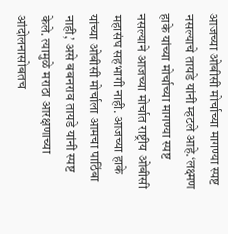आजच्या ओबीसी मोर्चाच्या मागण्या स्पष्ट नसल्याचे तायडे यांनी म्हटले आहे.‘लक्ष्मण हाके यांच्या मोर्चाच्या मागण्या स्पष्ट नसल्याने आजच्या मोर्चात राष्ट्रीय ओबीसी महासंघ सहभागी नाही. आजच्या हाके यांच्या ओबीसी मोर्चाला आमचा पाठिंबा नाही,’ असे बबनराव तायडे यांनी स्पष्ट केले. त्यामुळे मराठा आरक्षणाच्या आंदोलनासोबतच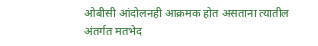ओबीसी आंदोलनही आक्रमक होत असताना त्यातील अंतर्गत मतभेद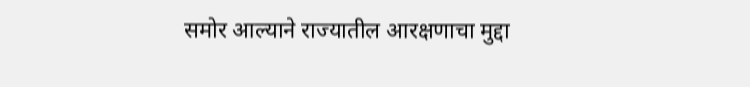समोर आल्याने राज्यातील आरक्षणाचा मुद्दा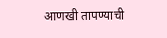आणखी तापण्याची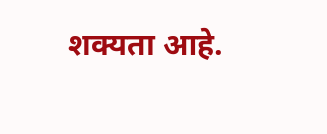शक्यता आहे.